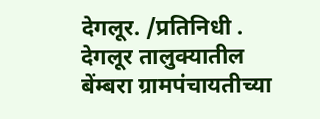देगलूर. /प्रतिनिधी .
देगलूर तालुक्यातील बेंम्बरा ग्रामपंचायतीच्या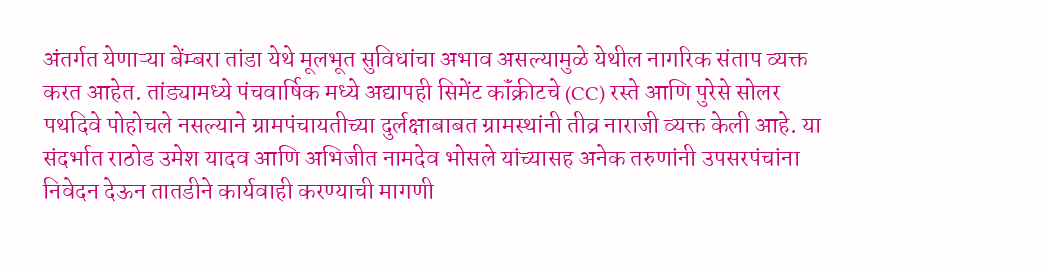अंतर्गत येणाऱ्या बेंम्बरा तांडा येथे मूलभूत सुविधांचा अभाव असल्यामुळे येथील नागरिक संताप व्यक्त करत आहेत. तांड्यामध्ये पंचवार्षिक मध्ये अद्यापही सिमेंट कॉंक्रीटचे (CC) रस्ते आणि पुरेसे सोलर पथदिवे पोहोचले नसल्याने ग्रामपंचायतीच्या दुर्लक्षाबाबत ग्रामस्थांनी तीव्र नाराजी व्यक्त केली आहे. या संदर्भात राठोड उमेश यादव आणि अभिजीत नामदेव भोसले यांच्यासह अनेक तरुणांनी उपसरपंचांना निवेदन देऊन तातडीने कार्यवाही करण्याची मागणी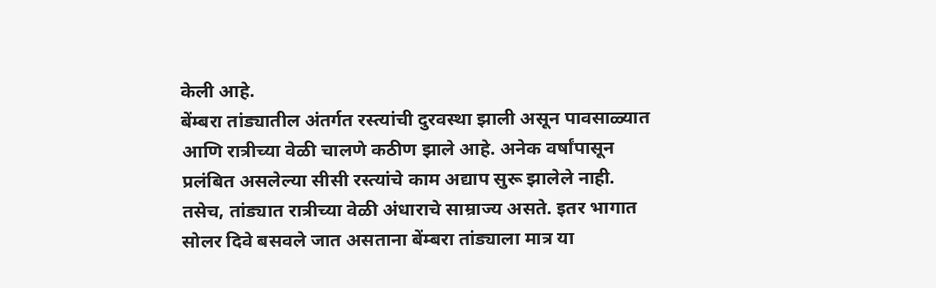केली आहे.
बेंम्बरा तांड्यातील अंतर्गत रस्त्यांची दुरवस्था झाली असून पावसाळ्यात आणि रात्रीच्या वेळी चालणे कठीण झाले आहे. अनेक वर्षांपासून प्रलंबित असलेल्या सीसी रस्त्यांचे काम अद्याप सुरू झालेले नाही. तसेच, तांड्यात रात्रीच्या वेळी अंधाराचे साम्राज्य असते. इतर भागात सोलर दिवे बसवले जात असताना बेंम्बरा तांड्याला मात्र या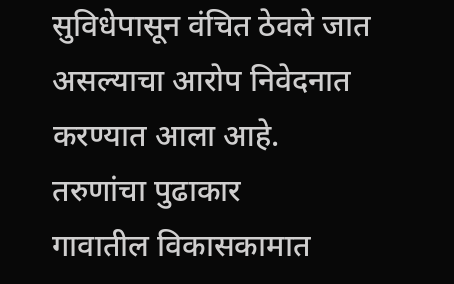सुविधेपासून वंचित ठेवले जात असल्याचा आरोप निवेदनात करण्यात आला आहे.
तरुणांचा पुढाकार
गावातील विकासकामात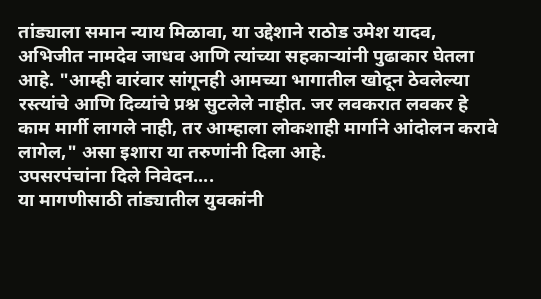तांड्याला समान न्याय मिळावा, या उद्देशाने राठोड उमेश यादव, अभिजीत नामदेव जाधव आणि त्यांच्या सहकाऱ्यांनी पुढाकार घेतला आहे. "आम्ही वारंवार सांगूनही आमच्या भागातील खोदून ठेवलेल्या रस्त्यांचे आणि दिव्यांचे प्रश्न सुटलेले नाहीत. जर लवकरात लवकर हे काम मार्गी लागले नाही, तर आम्हाला लोकशाही मार्गाने आंदोलन करावे लागेल," असा इशारा या तरुणांनी दिला आहे.
उपसरपंचांना दिले निवेदन....
या मागणीसाठी तांड्यातील युवकांनी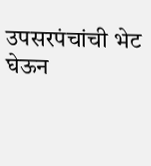उपसरपंचांची भेट घेऊन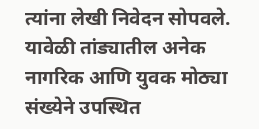त्यांना लेखी निवेदन सोपवले. यावेळी तांड्यातील अनेक नागरिक आणि युवक मोठ्या संख्येने उपस्थित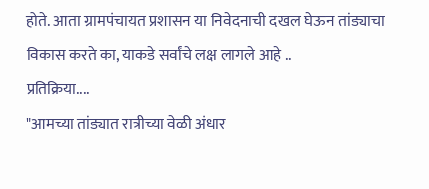होते. आता ग्रामपंचायत प्रशासन या निवेदनाची दखल घेऊन तांड्याचा विकास करते का, याकडे सर्वांचे लक्ष लागले आहे ..
प्रतिक्रिया....
"आमच्या तांड्यात रात्रीच्या वेळी अंधार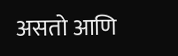असतो आणि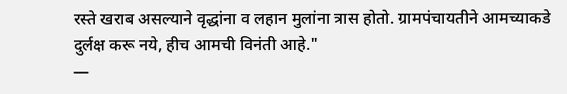रस्ते खराब असल्याने वृद्धांना व लहान मुलांना त्रास होतो. ग्रामपंचायतीने आमच्याकडे दुर्लक्ष करू नये, हीच आमची विनंती आहे."
—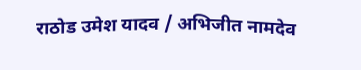राठोड उमेश यादव / अभिजीत नामदेव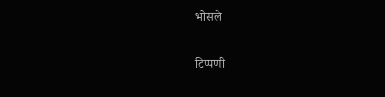भोसले

टिप्पणी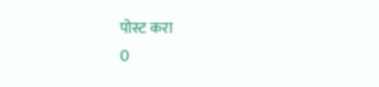पोस्ट करा
0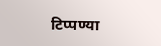टिप्पण्या